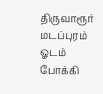திருவாரூர் மடப்புரம் ஓடம் போக்கி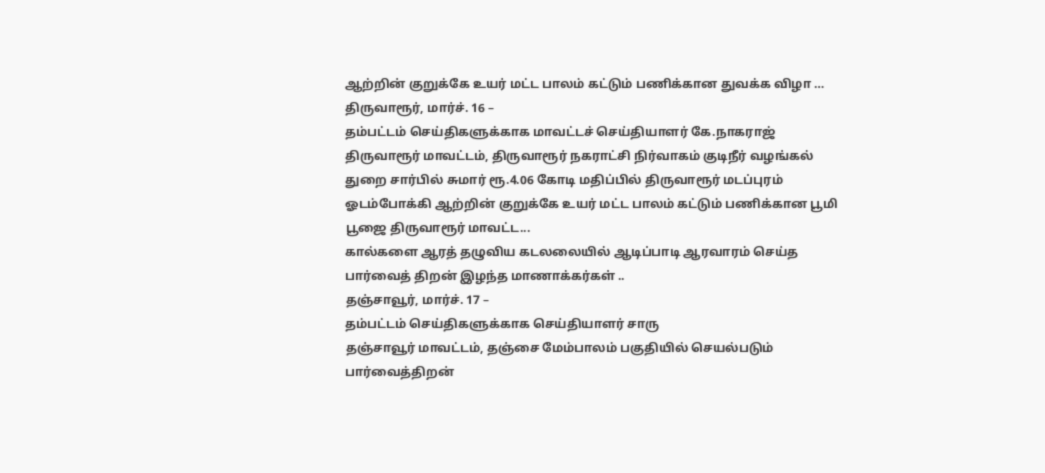ஆற்றின் குறுக்கே உயர் மட்ட பாலம் கட்டும் பணிக்கான துவக்க விழா …
திருவாரூர், மார்ச். 16 –
தம்பட்டம் செய்திகளுக்காக மாவட்டச் செய்தியாளர் கே.நாகராஜ்
திருவாரூர் மாவட்டம், திருவாரூர் நகராட்சி நிர்வாகம் குடிநீர் வழங்கல் துறை சார்பில் சுமார் ரூ.4.06 கோடி மதிப்பில் திருவாரூர் மடப்புரம் ஓடம்போக்கி ஆற்றின் குறுக்கே உயர் மட்ட பாலம் கட்டும் பணிக்கான பூமி பூஜை திருவாரூர் மாவட்ட...
கால்களை ஆரத் தழுவிய கடலலையில் ஆடிப்பாடி ஆரவாரம் செய்த பார்வைத் திறன் இழந்த மாணாக்கர்கள் ..
தஞ்சாவூர், மார்ச். 17 –
தம்பட்டம் செய்திகளுக்காக செய்தியாளர் சாரு
தஞ்சாவூர் மாவட்டம், தஞ்சை மேம்பாலம் பகுதியில் செயல்படும் பார்வைத்திறன்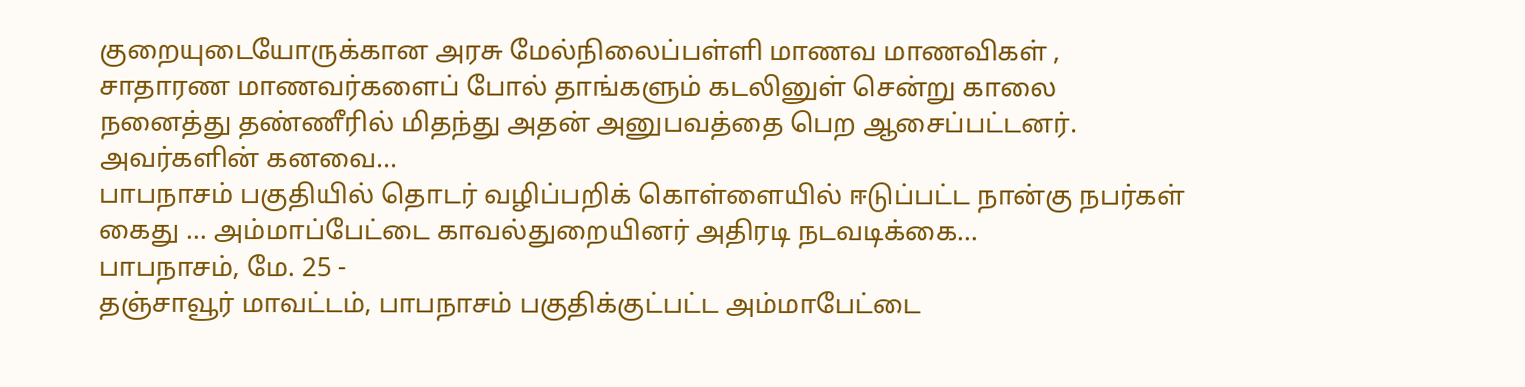குறையுடையோருக்கான அரசு மேல்நிலைப்பள்ளி மாணவ மாணவிகள் , சாதாரண மாணவர்களைப் போல் தாங்களும் கடலினுள் சென்று காலை நனைத்து தண்ணீரில் மிதந்து அதன் அனுபவத்தை பெற ஆசைப்பட்டனர்.
அவர்களின் கனவை...
பாபநாசம் பகுதியில் தொடர் வழிப்பறிக் கொள்ளையில் ஈடுப்பட்ட நான்கு நபர்கள் கைது … அம்மாப்பேட்டை காவல்துறையினர் அதிரடி நடவடிக்கை…
பாபநாசம், மே. 25 -
தஞ்சாவூர் மாவட்டம், பாபநாசம் பகுதிக்குட்பட்ட அம்மாபேட்டை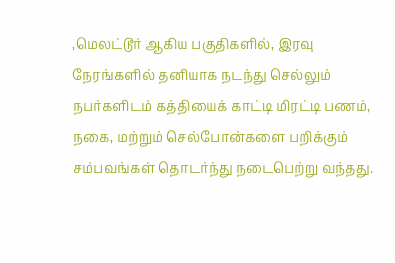,மெலட்டூர் ஆகிய பகுதிகளில், இரவு நேரங்களில் தனியாக நடந்து செல்லும் நபர்களிடம் கத்தியைக் காட்டி மிரட்டி பணம், நகை, மற்றும் செல்போன்களை பறிக்கும் சம்பவங்கள் தொடர்ந்து நடைபெற்று வந்தது.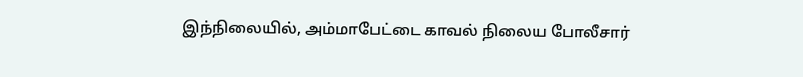இந்நிலையில், அம்மாபேட்டை காவல் நிலைய போலீசார்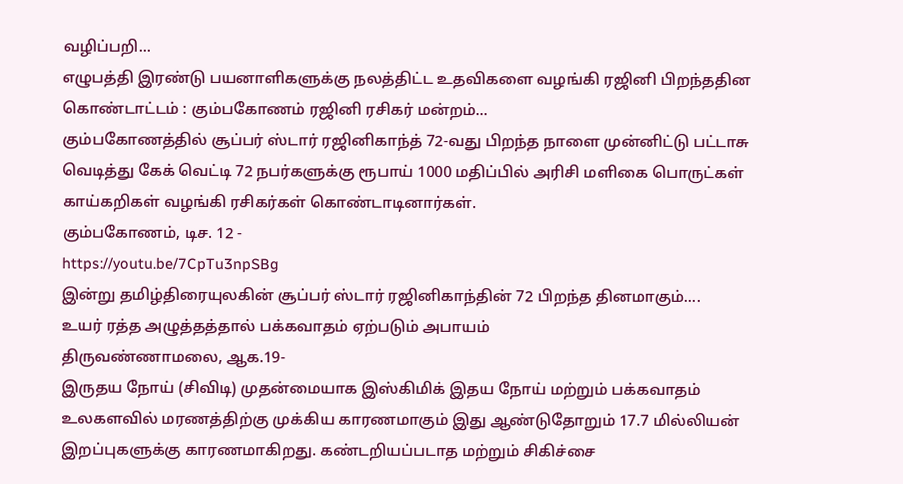வழிப்பறி...
எழுபத்தி இரண்டு பயனாளிகளுக்கு நலத்திட்ட உதவிகளை வழங்கி ரஜினி பிறந்ததின கொண்டாட்டம் : கும்பகோணம் ரஜினி ரசிகர் மன்றம்...
கும்பகோணத்தில் சூப்பர் ஸ்டார் ரஜினிகாந்த் 72-வது பிறந்த நாளை முன்னிட்டு பட்டாசு வெடித்து கேக் வெட்டி 72 நபர்களுக்கு ரூபாய் 1000 மதிப்பில் அரிசி மளிகை பொருட்கள் காய்கறிகள் வழங்கி ரசிகர்கள் கொண்டாடினார்கள்.
கும்பகோணம், டிச. 12 -
https://youtu.be/7CpTu3npSBg
இன்று தமிழ்திரையுலகின் சூப்பர் ஸ்டார் ரஜினிகாந்தின் 72 பிறந்த தினமாகும்....
உயர் ரத்த அழுத்தத்தால் பக்கவாதம் ஏற்படும் அபாயம்
திருவண்ணாமலை, ஆக.19-
இருதய நோய் (சிவிடி) முதன்மையாக இஸ்கிமிக் இதய நோய் மற்றும் பக்கவாதம் உலகளவில் மரணத்திற்கு முக்கிய காரணமாகும் இது ஆண்டுதோறும் 17.7 மில்லியன் இறப்புகளுக்கு காரணமாகிறது. கண்டறியப்படாத மற்றும் சிகிச்சை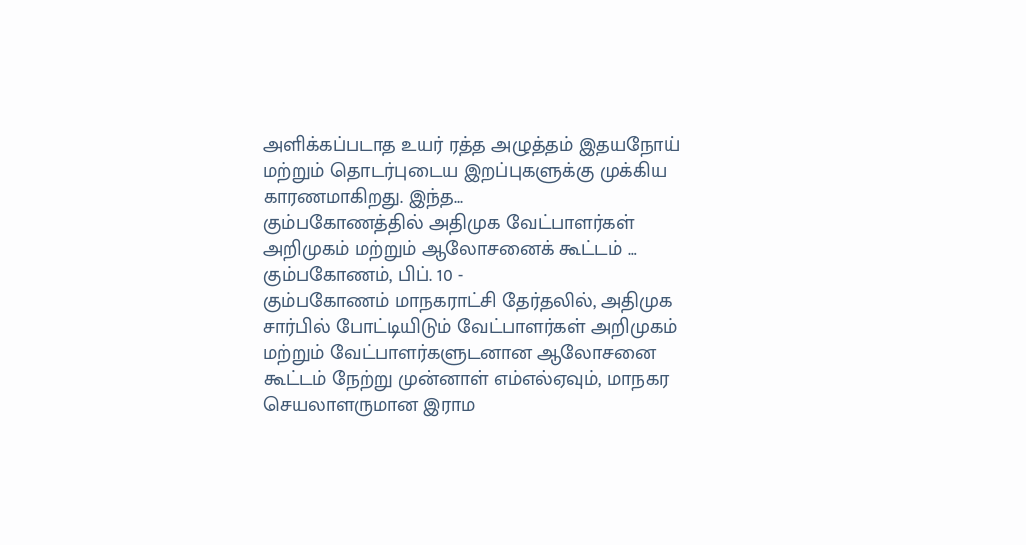அளிக்கப்படாத உயர் ரத்த அழுத்தம் இதயநோய் மற்றும் தொடர்புடைய இறப்புகளுக்கு முக்கிய காரணமாகிறது. இந்த...
கும்பகோணத்தில் அதிமுக வேட்பாளர்கள் அறிமுகம் மற்றும் ஆலோசனைக் கூட்டம் …
கும்பகோணம், பிப். 10 -
கும்பகோணம் மாநகராட்சி தேர்தலில், அதிமுக சார்பில் போட்டியிடும் வேட்பாளர்கள் அறிமுகம் மற்றும் வேட்பாளர்களுடனான ஆலோசனை கூட்டம் நேற்று முன்னாள் எம்எல்ஏவும், மாநகர செயலாளருமான இராம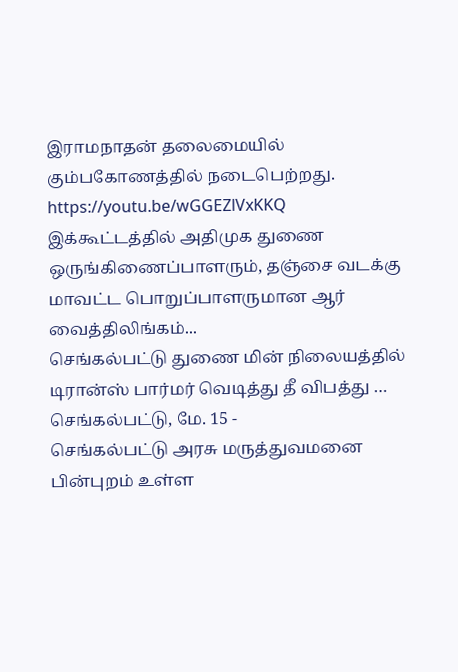இராமநாதன் தலைமையில் கும்பகோணத்தில் நடைபெற்றது.
https://youtu.be/wGGEZlVxKKQ
இக்கூட்டத்தில் அதிமுக துணை ஒருங்கிணைப்பாளரும், தஞ்சை வடக்கு மாவட்ட பொறுப்பாளருமான ஆர் வைத்திலிங்கம்...
செங்கல்பட்டு துணை மின் நிலையத்தில் டிரான்ஸ் பார்மர் வெடித்து தீ விபத்து …
செங்கல்பட்டு, மே. 15 -
செங்கல்பட்டு அரசு மருத்துவமனை பின்புறம் உள்ள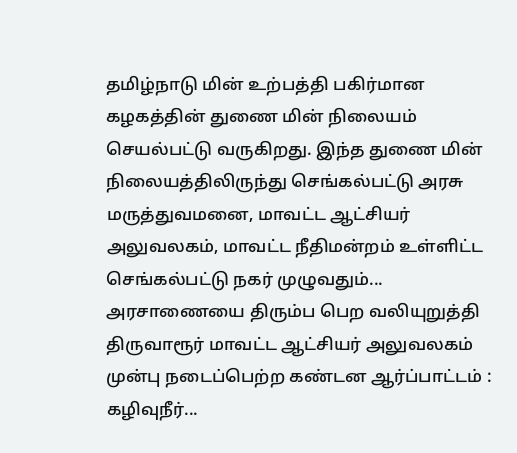தமிழ்நாடு மின் உற்பத்தி பகிர்மான கழகத்தின் துணை மின் நிலையம் செயல்பட்டு வருகிறது. இந்த துணை மின் நிலையத்திலிருந்து செங்கல்பட்டு அரசு மருத்துவமனை, மாவட்ட ஆட்சியர் அலுவலகம், மாவட்ட நீதிமன்றம் உள்ளிட்ட செங்கல்பட்டு நகர் முழுவதும்...
அரசாணையை திரும்ப பெற வலியுறுத்தி திருவாரூர் மாவட்ட ஆட்சியர் அலுவலகம் முன்பு நடைப்பெற்ற கண்டன ஆர்ப்பாட்டம் : கழிவுநீர்...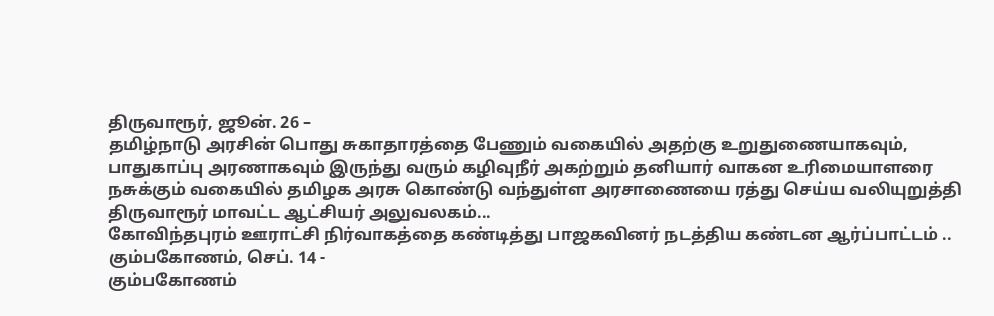திருவாரூர், ஜூன். 26 –
தமிழ்நாடு அரசின் பொது சுகாதாரத்தை பேணும் வகையில் அதற்கு உறுதுணையாகவும், பாதுகாப்பு அரணாகவும் இருந்து வரும் கழிவுநீர் அகற்றும் தனியார் வாகன உரிமையாளரை நசுக்கும் வகையில் தமிழக அரசு கொண்டு வந்துள்ள அரசாணையை ரத்து செய்ய வலியுறுத்தி திருவாரூர் மாவட்ட ஆட்சியர் அலுவலகம்...
கோவிந்தபுரம் ஊராட்சி நிர்வாகத்தை கண்டித்து பாஜகவினர் நடத்திய கண்டன ஆர்ப்பாட்டம் ..
கும்பகோணம், செப். 14 -
கும்பகோணம்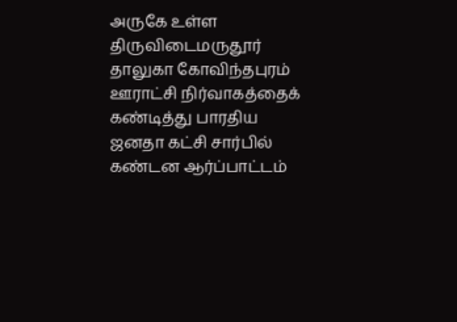அருகே உள்ள திருவிடைமருதூர் தாலுகா கோவிந்தபுரம் ஊராட்சி நிர்வாகத்தைக் கண்டித்து பாரதிய ஜனதா கட்சி சார்பில் கண்டன ஆர்ப்பாட்டம்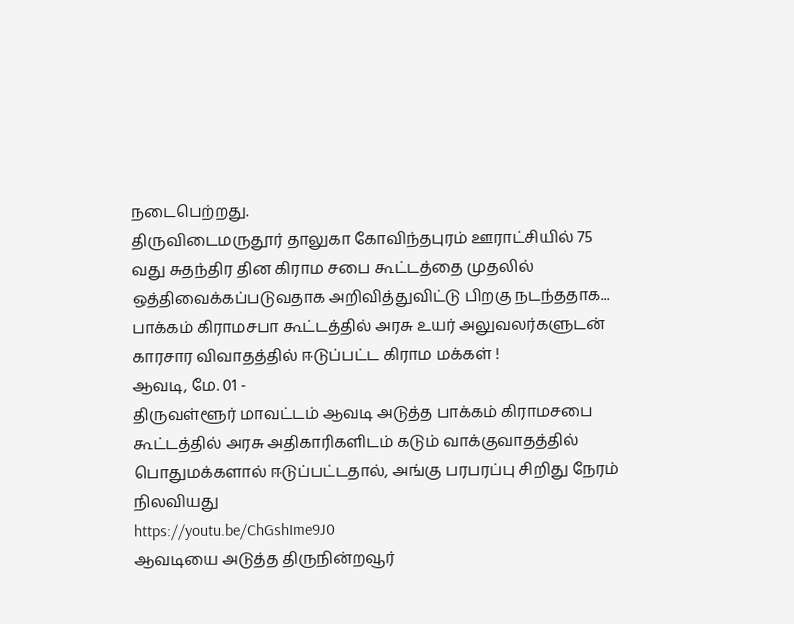நடைபெற்றது.
திருவிடைமருதூர் தாலுகா கோவிந்தபுரம் ஊராட்சியில் 75 வது சுதந்திர தின கிராம சபை கூட்டத்தை முதலில் ஒத்திவைக்கப்படுவதாக அறிவித்துவிட்டு பிறகு நடந்ததாக...
பாக்கம் கிராமசபா கூட்டத்தில் அரசு உயர் அலுவலர்களுடன் காரசார விவாதத்தில் ஈடுப்பட்ட கிராம மக்கள் !
ஆவடி, மே. 01 -
திருவள்ளூர் மாவட்டம் ஆவடி அடுத்த பாக்கம் கிராமசபை கூட்டத்தில் அரசு அதிகாரிகளிடம் கடும் வாக்குவாதத்தில் பொதுமக்களால் ஈடுப்பட்டதால், அங்கு பரபரப்பு சிறிது நேரம் நிலவியது
https://youtu.be/ChGshIme9J0
ஆவடியை அடுத்த திருநின்றவூர்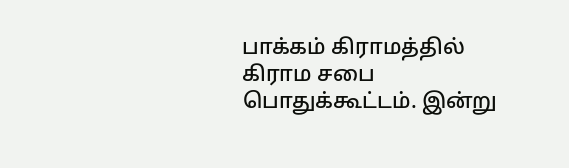பாக்கம் கிராமத்தில் கிராம சபை பொதுக்கூட்டம். இன்று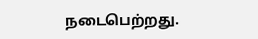நடைபெற்றது.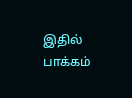இதில் பாக்கம்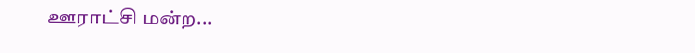ஊராட்சி மன்ற...